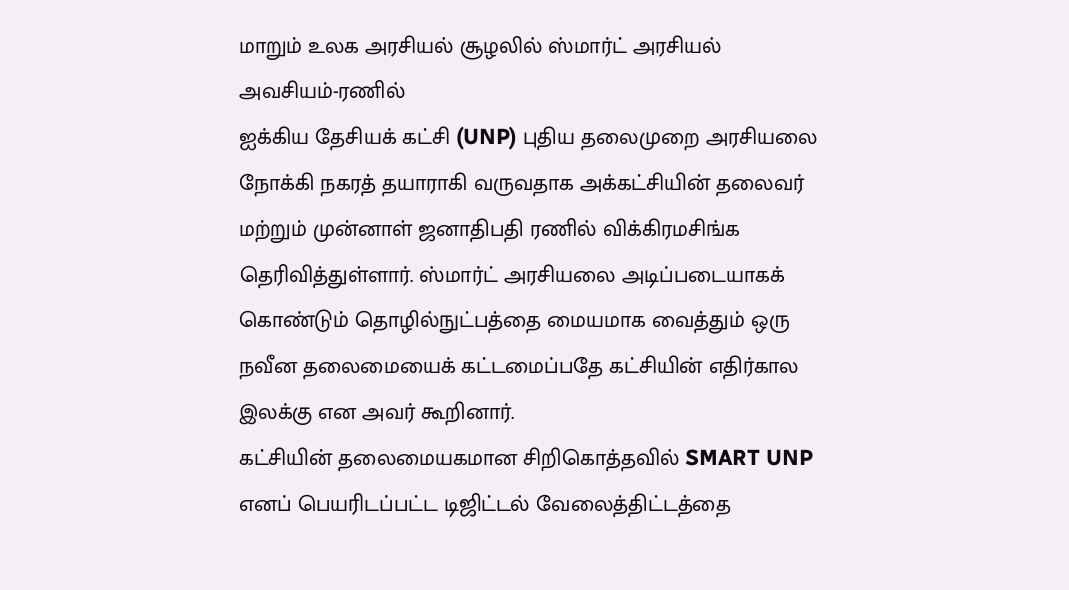மாறும் உலக அரசியல் சூழலில் ஸ்மார்ட் அரசியல் அவசியம்-ரணில்
ஐக்கிய தேசியக் கட்சி (UNP) புதிய தலைமுறை அரசியலை நோக்கி நகரத் தயாராகி வருவதாக அக்கட்சியின் தலைவர் மற்றும் முன்னாள் ஜனாதிபதி ரணில் விக்கிரமசிங்க தெரிவித்துள்ளார். ஸ்மார்ட் அரசியலை அடிப்படையாகக் கொண்டும் தொழில்நுட்பத்தை மையமாக வைத்தும் ஒரு நவீன தலைமையைக் கட்டமைப்பதே கட்சியின் எதிர்கால இலக்கு என அவர் கூறினார்.
கட்சியின் தலைமையகமான சிறிகொத்தவில் SMART UNP எனப் பெயரிடப்பட்ட டிஜிட்டல் வேலைத்திட்டத்தை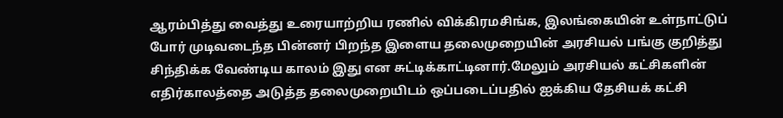ஆரம்பித்து வைத்து உரையாற்றிய ரணில் விக்கிரமசிங்க, இலங்கையின் உள்நாட்டுப் போர் முடிவடைந்த பின்னர் பிறந்த இளைய தலைமுறையின் அரசியல் பங்கு குறித்து சிந்திக்க வேண்டிய காலம் இது என சுட்டிக்காட்டினார்.மேலும் அரசியல் கட்சிகளின் எதிர்காலத்தை அடுத்த தலைமுறையிடம் ஒப்படைப்பதில் ஐக்கிய தேசியக் கட்சி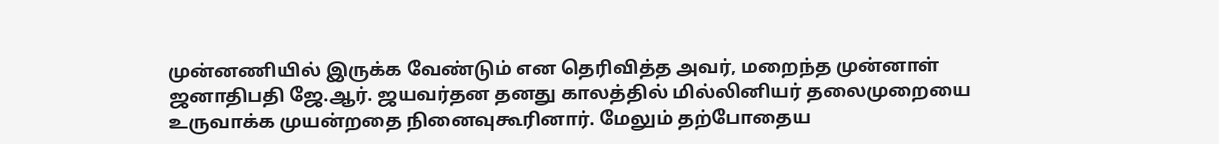முன்னணியில் இருக்க வேண்டும் என தெரிவித்த அவர், மறைந்த முன்னாள் ஜனாதிபதி ஜே.ஆர். ஜயவர்தன தனது காலத்தில் மில்லினியர் தலைமுறையை உருவாக்க முயன்றதை நினைவுகூரினார். மேலும் தற்போதைய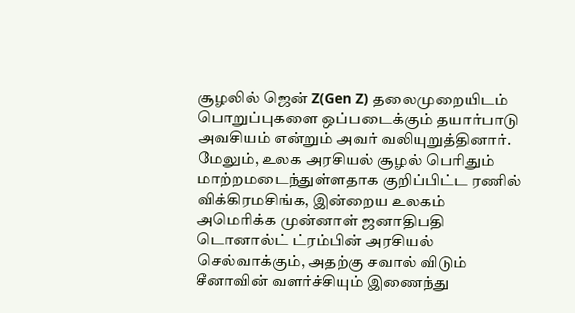சூழலில் ஜென் Z(Gen Z) தலைமுறையிடம் பொறுப்புகளை ஒப்படைக்கும் தயார்பாடு அவசியம் என்றும் அவர் வலியுறுத்தினார்.
மேலும், உலக அரசியல் சூழல் பெரிதும் மாற்றமடைந்துள்ளதாக குறிப்பிட்ட ரணில் விக்கிரமசிங்க, இன்றைய உலகம் அமெரிக்க முன்னாள் ஜனாதிபதி டொனால்ட் ட்ரம்பின் அரசியல் செல்வாக்கும், அதற்கு சவால் விடும் சீனாவின் வளர்ச்சியும் இணைந்து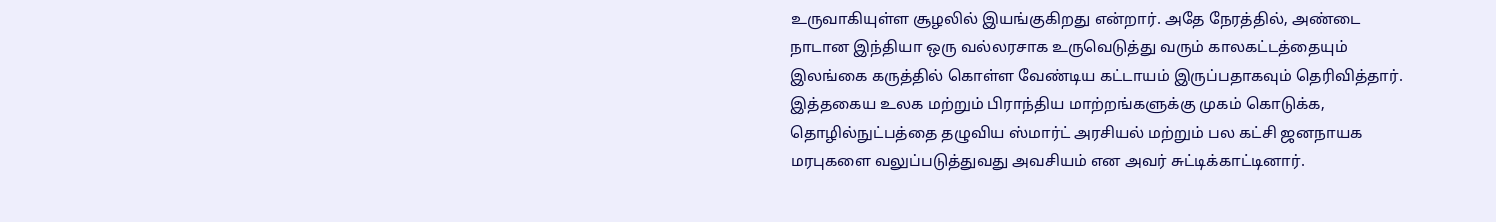உருவாகியுள்ள சூழலில் இயங்குகிறது என்றார். அதே நேரத்தில், அண்டை நாடான இந்தியா ஒரு வல்லரசாக உருவெடுத்து வரும் காலகட்டத்தையும் இலங்கை கருத்தில் கொள்ள வேண்டிய கட்டாயம் இருப்பதாகவும் தெரிவித்தார்.
இத்தகைய உலக மற்றும் பிராந்திய மாற்றங்களுக்கு முகம் கொடுக்க, தொழில்நுட்பத்தை தழுவிய ஸ்மார்ட் அரசியல் மற்றும் பல கட்சி ஜனநாயக மரபுகளை வலுப்படுத்துவது அவசியம் என அவர் சுட்டிக்காட்டினார்.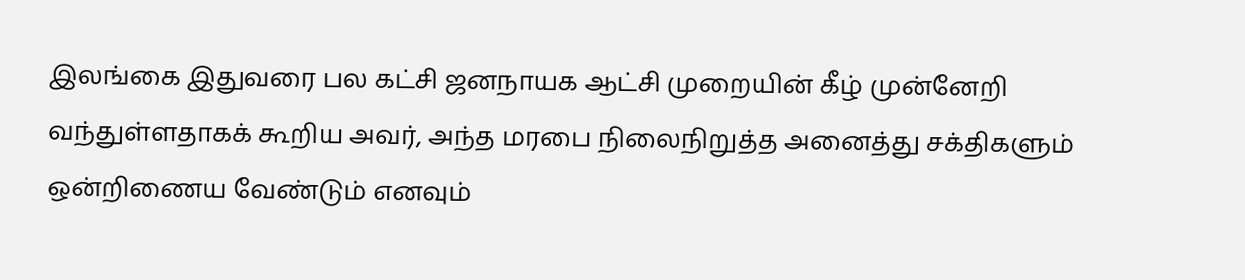இலங்கை இதுவரை பல கட்சி ஜனநாயக ஆட்சி முறையின் கீழ் முன்னேறி வந்துள்ளதாகக் கூறிய அவர், அந்த மரபை நிலைநிறுத்த அனைத்து சக்திகளும் ஒன்றிணைய வேண்டும் எனவும்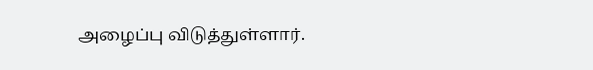அழைப்பு விடுத்துள்ளார்.